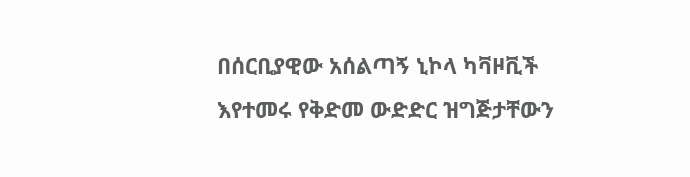በሰርቢያዊው አሰልጣኝ ኒኮላ ካቫዞቪች እየተመሩ የቅድመ ውድድር ዝግጅታቸውን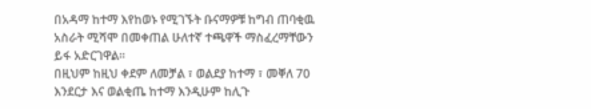በአዳማ ከተማ እየከወኑ የሚገኙት ቡናማዎቹ ከግብ ጠባቂዉ አስራት ሚሻሞ በመቀጠል ሁለተኛ ተጫዋች ማስፈረማቸውን ይፋ አድርገዋል።
በዚህም ከዚህ ቀደም ለመቻል ፣ ወልደያ ከተማ ፣ መቐለ 70 እንደርታ እና ወልቂጤ ከተማ እንዲሁም ከሊጉ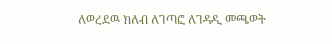ለወረደዉ ክለብ ለገጣፎ ለገዳዲ መጫወት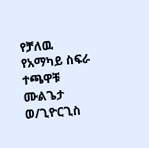የቻለዉ የአማካይ ስፍራ ተጫዋቹ ሙልጌታ ወ/ጊዮርጊስ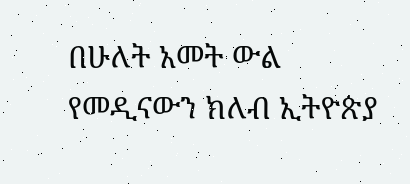በሁለት አመት ውል የመዲናውን ክለብ ኢትዮጵያ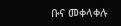ቡና መቀላቀሉ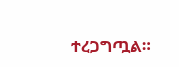ተረጋግጧል።